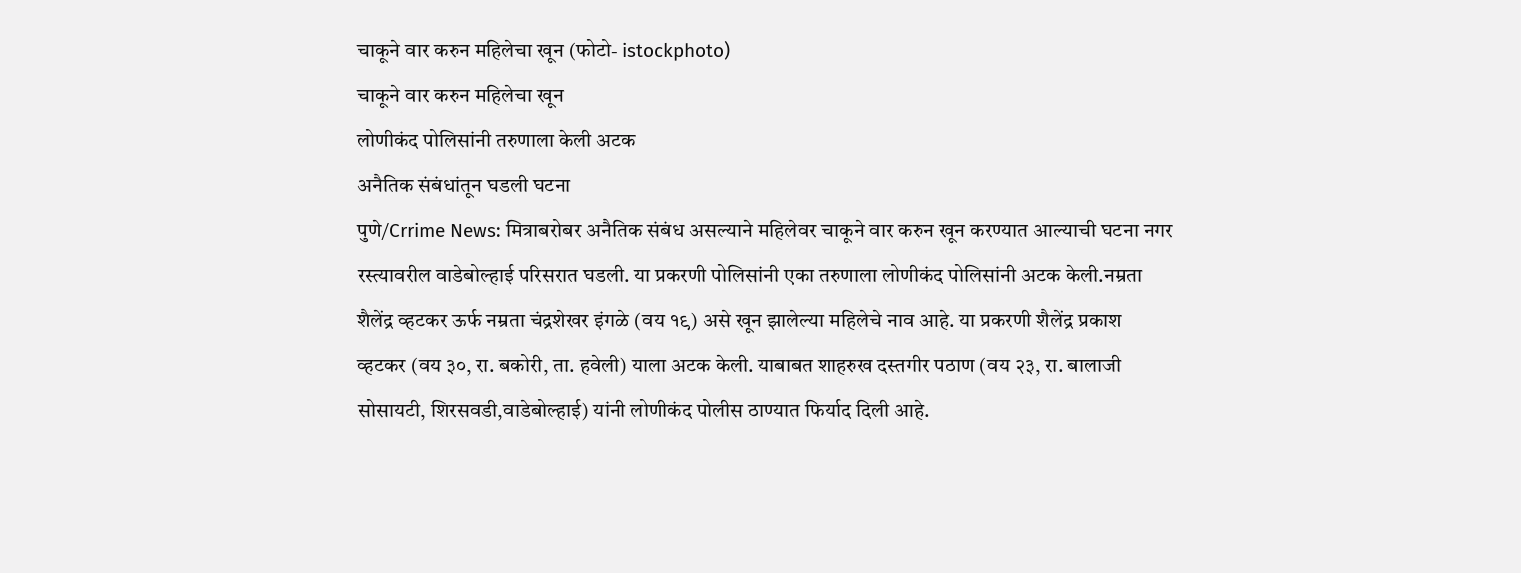चाकूने वार करुन महिलेचा खून (फोटो- istockphoto)
चाकूने वार करुन महिलेचा खून
लोणीकंद पोलिसांनी तरुणाला केली अटक
अनैतिक संबंधांतून घडली घटना
पुणे/Crrime News: मित्राबरोबर अनैतिक संबंध असल्याने महिलेवर चाकूने वार करुन खून करण्यात आल्याची घटना नगर रस्त्यावरील वाडेबोल्हाई परिसरात घडली. या प्रकरणी पोलिसांनी एका तरुणाला लोणीकंद पोलिसांनी अटक केली.नम्रता शैलेंद्र व्हटकर ऊर्फ नम्रता चंद्रशेखर इंगळे (वय १९) असे खून झालेल्या महिलेचे नाव आहे. या प्रकरणी शैलेंद्र प्रकाश व्हटकर (वय ३०, रा. बकोरी, ता. हवेली) याला अटक केली. याबाबत शाहरुख दस्तगीर पठाण (वय २३, रा. बालाजी सोसायटी, शिरसवडी,वाडेबोल्हाई) यांनी लोणीकंद पोलीस ठाण्यात फिर्याद दिली आहे.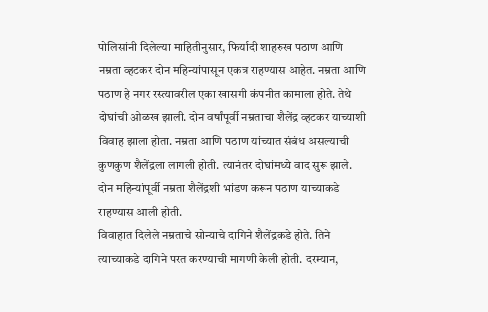पोलिसांनी दिलेल्या माहितीनुसार, फिर्यादी शाहरुख पठाण आणि नम्रता व्हटकर दोन महिन्यांपासून एकत्र राहण्यास आहेत. नम्रता आणि पठाण हे नगर रस्त्यावरील एका खासगी कंपनीत कामाला होते. तेथे दोघांची ओळख झाली. दोन वर्षांपूर्वी नम्रताचा शैलेंद्र व्हटकर याच्याशी विवाह झाला होता. नम्रता आणि पठाण यांच्यात संबंध असल्याची कुणकुण शैलेंद्रला लागली होती. त्यानंतर दोघांमध्ये वाद सुरू झाले. दोन महिन्यांपूर्वी नम्रता शैलेंद्रशी भांडण करून पठाण याच्याकडे राहण्यास आली होती.
विवाहात दिलेले नम्रताचे सोन्याचे दागिने शैलेंद्रकडे होते. तिने त्याच्याकडे दागिने परत करण्याची मागणी केली होती. दरम्यान,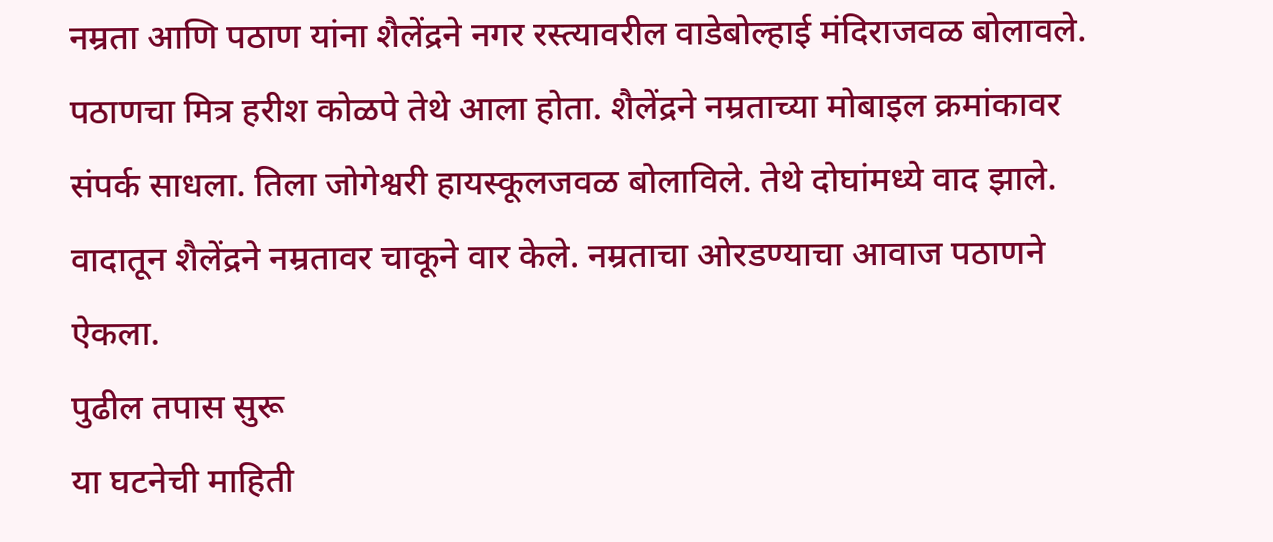नम्रता आणि पठाण यांना शैलेंद्रने नगर रस्त्यावरील वाडेबोल्हाई मंदिराजवळ बोलावले. पठाणचा मित्र हरीश कोळपे तेथे आला होता. शैलेंद्रने नम्रताच्या मोबाइल क्रमांकावर संपर्क साधला. तिला जोगेश्वरी हायस्कूलजवळ बोलाविले. तेथे दोघांमध्ये वाद झाले. वादातून शैलेंद्रने नम्रतावर चाकूने वार केले. नम्रताचा ओरडण्याचा आवाज पठाणने ऐकला.
पुढील तपास सुरू
या घटनेची माहिती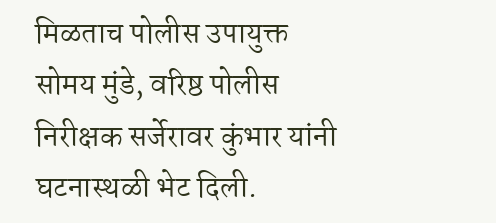मिळताच पोलीस उपायुक्त सोमय मुंडे, वरिष्ठ पोलीस निरीक्षक सर्जेरावर कुंभार यांनी घटनास्थळी भेट दिली.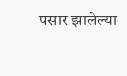पसार झालेल्या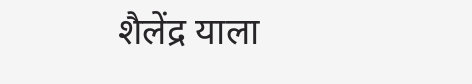शैलेंद्र याला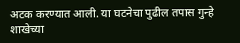अटक करण्यात आली. या घटनेचा पुढील तपास गुन्हे शाखेच्या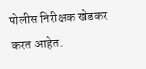पोलीस निरीक्षक खेडकर करत आहेत.